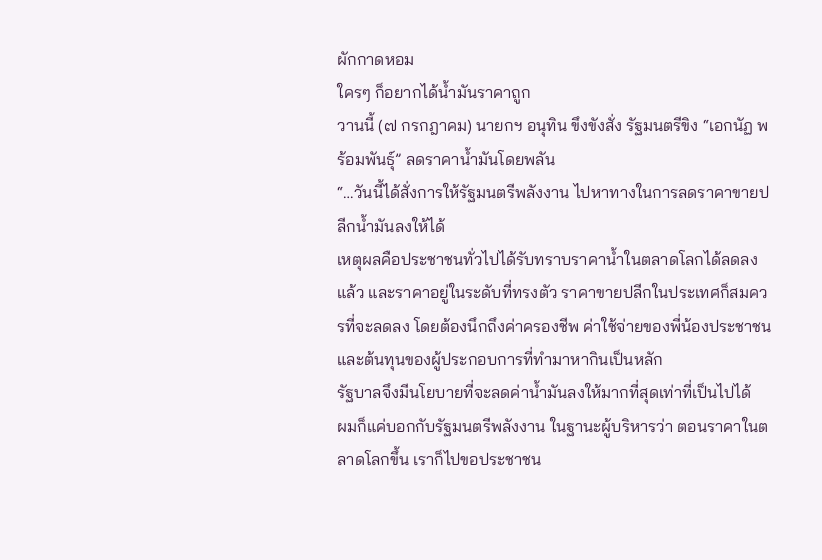ผักกาดหอม
ใครๆ ก็อยากได้น้ำมันราคาถูก
วานนี้ (๗ กรกฎาคม) นายกฯ อนุทิน ขึงขังสั่ง รัฐมนตรีขิง “เอกนัฏ พร้อมพันธุ์” ลดราคาน้ำมันโดยพลัน
“…วันนี้ได้สั่งการให้รัฐมนตรีพลังงาน ไปหาทางในการลดราคาขายปลีกน้ำมันลงให้ได้
เหตุผลคือประชาชนทั่วไปได้รับทราบราคาน้ำในตลาดโลกได้ลดลงแล้ว และราคาอยู่ในระดับที่ทรงตัว ราคาขายปลีกในประเทศก็สมควรที่จะลดลง โดยต้องนึกถึงค่าครองชีพ ค่าใช้จ่ายของพี่น้องประชาชน และต้นทุนของผู้ประกอบการที่ทำมาหากินเป็นหลัก
รัฐบาลจึงมีนโยบายที่จะลดค่าน้ำมันลงให้มากที่สุดเท่าที่เป็นไปได้
ผมก็แค่บอกกับรัฐมนตรีพลังงาน ในฐานะผู้บริหารว่า ตอนราคาในตลาดโลกขึ้น เราก็ไปขอประชาชน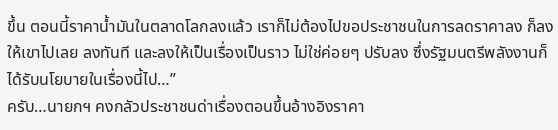ขึ้น ตอนนี้ราคาน้ำมันในตลาดโลกลงแล้ว เราก็ไม่ต้องไปขอประชาชนในการลดราคาลง ก็ลงให้เขาไปเลย ลงทันที และลงให้เป็นเรื่องเป็นราว ไม่ใช่ค่อยๆ ปรับลง ซึ่งรัฐมนตรีพลังงานก็ได้รับนโยบายในเรื่องนี้ไป…”
ครับ…นายกฯ คงกลัวประชาชนด่าเรื่องตอนขึ้นอ้างอิงราคา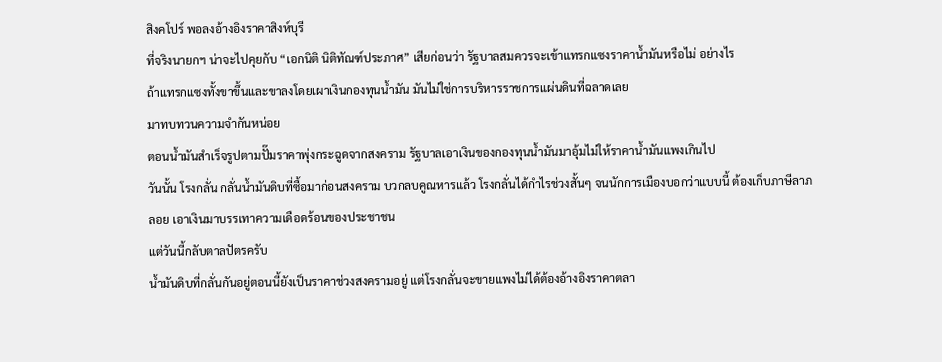สิงคโปร์ พอลงอ้างอิงราคาสิงห์บุรี
ที่จริงนายกฯ น่าจะไปคุยกับ “เอกนิติ นิติทัณฑ์ประภาศ” เสียก่อนว่า รัฐบาลสมควรจะเข้าแทรกแซงราคาน้ำมันหรือไม่ อย่างไร
ถ้าแทรกแซงทั้งขาขึ้นและขาลงโดยเผาเงินกองทุนน้ำมัน มันไม่ใช่การบริหารราชการแผ่นดินที่ฉลาดเลย
มาทบทวนความจำกันหน่อย
ตอนน้ำมันสำเร็จรูปตามปั๊มราคาพุ่งกระฉูดจากสงคราม รัฐบาลเอาเงินของกองทุนน้ำมันมาอุ้มไม่ให้ราคาน้ำมันแพงเกินไป
วันนั้น โรงกลั่น กลั่นน้ำมันดิบที่ซื้อมาก่อนสงคราม บวกลบคูณหารแล้ว โรงกลั่นได้กำไรช่วงสั้นๆ จนนักการเมืองบอกว่าแบบนี้ ต้องเก็บภาษีลาภลอย เอาเงินมาบรรเทาความเดือดร้อนของประชาชน
แต่วันนี้กลับตาลปัตรครับ
น้ำมันดิบที่กลั่นกันอยู่ตอนนี้ยังเป็นราคาช่วงสงครามอยู่ แต่โรงกลั่นจะขายแพงไม่ได้ต้องอ้างอิงราคาตลา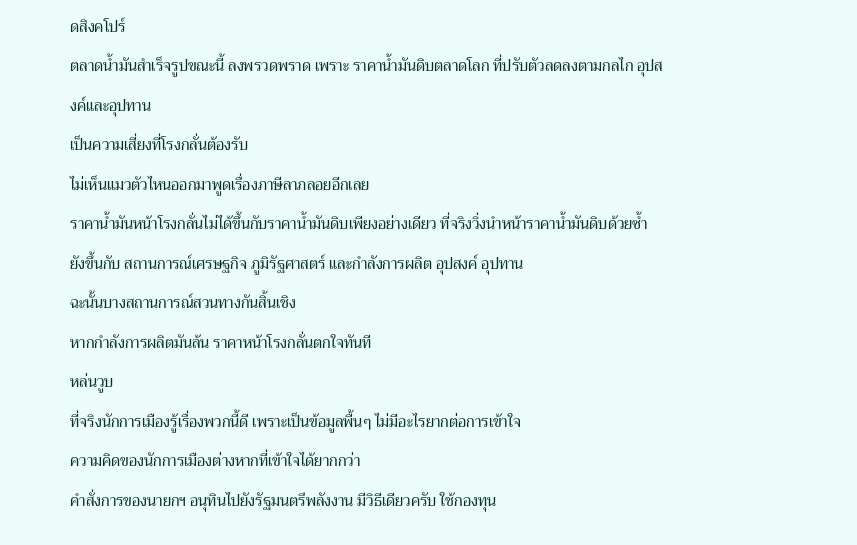ดสิงคโปร์
ตลาดน้ำมันสำเร็จรูปขณะนี้ ลงพรวดพราด เพราะ ราคาน้ำมันดิบตลาดโลก ที่ปรับตัวลดลงตามกลไก อุปสงค์และอุปทาน
เป็นความเสี่ยงที่โรงกลั่นต้องรับ
ไม่เห็นแมวตัวไหนออกมาพูดเรื่องภาษีลาภลอยอีกเลย
ราคาน้ำมันหน้าโรงกลั่นไม่ได้ขึ้นกับราคาน้ำมันดิบเพียงอย่างเดียว ที่จริงวิ่งนำหน้าราคาน้ำมันดิบด้วยซ้ำ ยังขึ้นกับ สถานการณ์เศรษฐกิจ ภูมิรัฐศาสตร์ และกำลังการผลิต อุปสงค์ อุปทาน
ฉะนั้นบางสถานการณ์สวนทางกันสิ้นเชิง
หากกำลังการผลิตมันล้น ราคาหน้าโรงกลั่นตกใจทันที
หล่นวูบ
ที่จริงนักการเมืองรู้เรื่องพวกนี้ดี เพราะเป็นข้อมูลพื้นๆ ไม่มีอะไรยากต่อการเข้าใจ
ความคิดของนักการเมืองต่างหากที่เข้าใจได้ยากกว่า
คำสั่งการของนายกฯ อนุทินไปยังรัฐมนตรีพลังงาน มีวิธีเดียวครับ ใช้กองทุน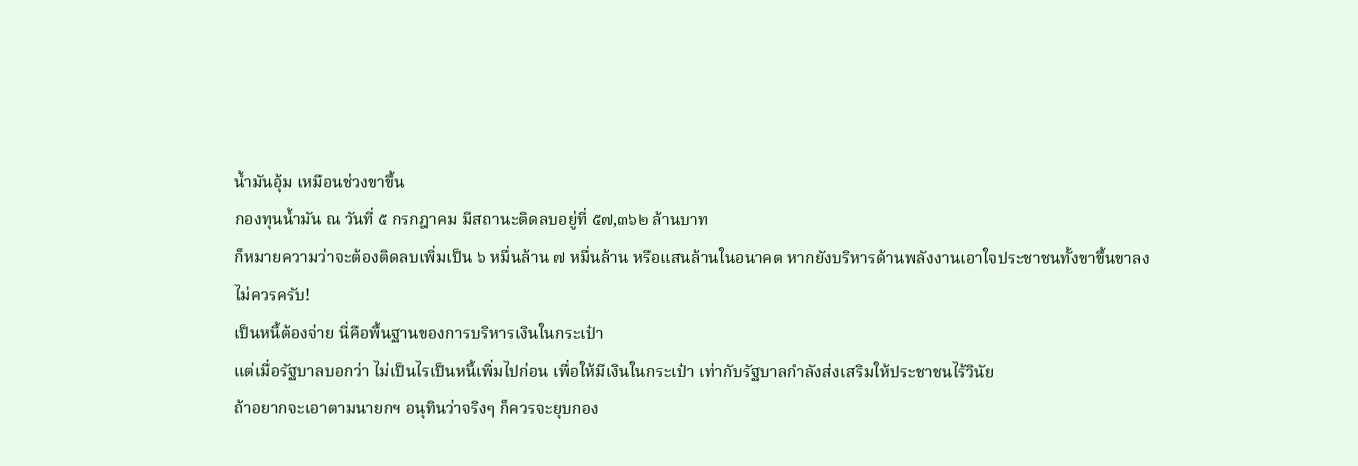น้ำมันอุ้ม เหมือนช่วงขาขึ้น
กองทุนน้ำมัน ณ วันที่ ๕ กรกฎาคม มีสถานะติดลบอยู่ที่ ๕๗,๓๖๒ ล้านบาท
ก็หมายความว่าจะต้องติดลบเพิ่มเป็น ๖ หมื่นล้าน ๗ หมื่นล้าน หรือแสนล้านในอนาคต หากยังบริหารด้านพลังงานเอาใจประชาชนทั้งขาขึ้นขาลง
ไม่ควรครับ!
เป็นหนี้ต้องจ่าย นี่คือพื้นฐานของการบริหารเงินในกระเป๋า
แต่เมื่อรัฐบาลบอกว่า ไม่เป็นไรเป็นหนี้เพิ่มไปก่อน เพื่อให้มีเงินในกระเป๋า เท่ากับรัฐบาลกำลังส่งเสริมให้ประชาชนไร้วินัย
ถ้าอยากจะเอาตามนายกฯ อนุทินว่าจริงๆ ก็ควรจะยุบกอง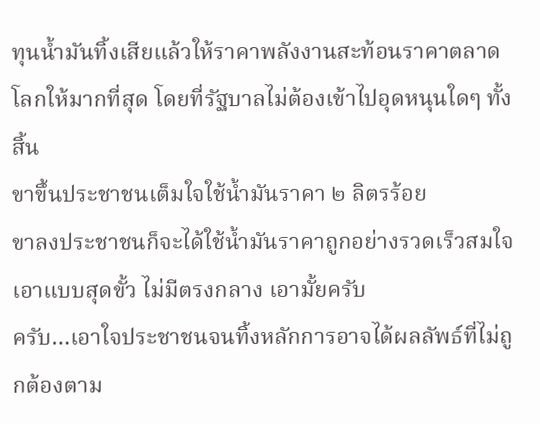ทุนน้ำมันทิ้งเสียแล้วให้ราคาพลังงานสะท้อนราคาตลาดโลกให้มากที่สุด โดยที่รัฐบาลไม่ต้องเข้าไปอุดหนุนใดๆ ทั้งสิ้น
ขาขึ้นประชาชนเต็มใจใช้น้ำมันราคา ๒ ลิตรร้อย
ขาลงประชาชนก็จะได้ใช้น้ำมันราคาถูกอย่างรวดเร็วสมใจ
เอาแบบสุดขั้ว ไม่มีตรงกลาง เอามั้ยครับ
ครับ…เอาใจประชาชนจนทิ้งหลักการอาจได้ผลลัพธ์ที่ไม่ถูกต้องตาม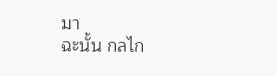มา
ฉะนั้น กลไก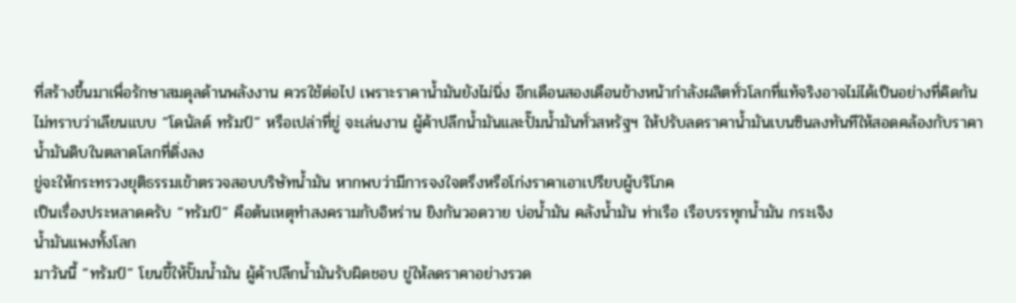ที่สร้างขึ้นมาเพื่อรักษาสมดุลด้านพลังงาน ควรใช้ต่อไป เพราะราคาน้ำมันยังไม่นิ่ง อีกเดือนสองเดือนข้างหน้ากำลังผลิตทั่วโลกที่แท้จริงอาจไม่ได้เป็นอย่างที่คิดกัน
ไม่ทราบว่าเลียนแบบ “โดนัลด์ ทรัมป์” หรือเปล่าที่ขู่ จะเล่นงาน ผู้ค้าปลีกน้ำมันและปั๊มน้ำมันทั่วสหรัฐฯ ให้ปรับลดราคาน้ำมันเบนซินลงทันทีให้สอดคล้องกับราคาน้ำมันดิบในตลาดโลกที่ดิ่งลง
ขู่จะให้กระทรวงยุติธรรมเข้าตรวจสอบบริษัทน้ำมัน หากพบว่ามีการจงใจตรึงหรือโก่งราคาเอาเปรียบผู้บริโภค
เป็นเรื่องประหลาดครับ “ทรัมป์” คือต้นเหตุทำสงครามกับอิหร่าน ยิงกันวอดวาย บ่อน้ำมัน คลังน้ำมัน ท่าเรือ เรือบรรทุกน้ำมัน กระเจิง
น้ำมันแพงทั้งโลก
มาวันนี้ “ทรัมป์” โยนขี้ให้ปั๊มน้ำมัน ผู้ค้าปลีกน้ำมันรับผิดชอบ ขู่ให้ลดราคาอย่างรวด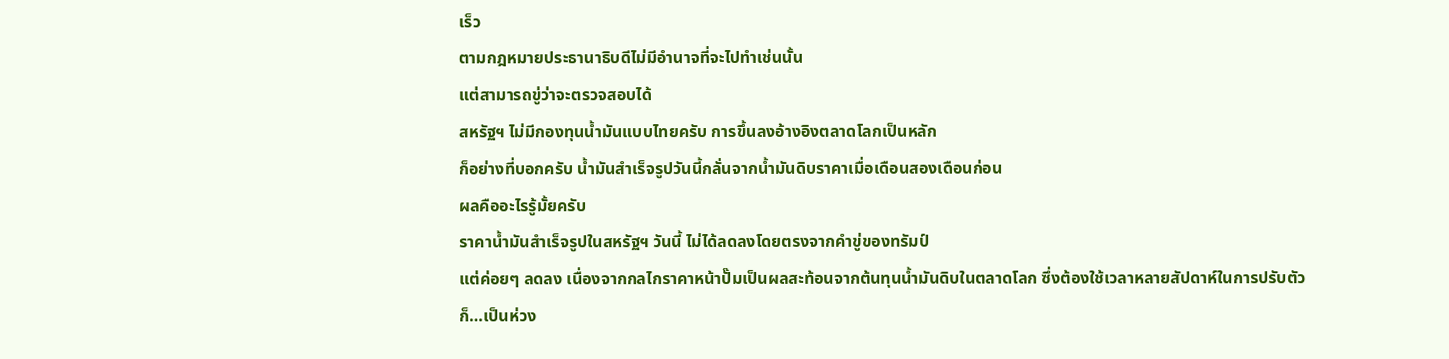เร็ว
ตามกฎหมายประธานาธิบดีไม่มีอำนาจที่จะไปทำเช่นนั้น
แต่สามารถขู่ว่าจะตรวจสอบได้
สหรัฐฯ ไม่มีกองทุนน้ำมันแบบไทยครับ การขึ้นลงอ้างอิงตลาดโลกเป็นหลัก
ก็อย่างที่บอกครับ น้ำมันสำเร็จรูปวันนี้กลั่นจากน้ำมันดิบราคาเมื่อเดือนสองเดือนก่อน
ผลคืออะไรรู้มั้ยครับ
ราคาน้ำมันสำเร็จรูปในสหรัฐฯ วันนี้ ไม่ได้ลดลงโดยตรงจากคำขู่ของทรัมป์
แต่ค่อยๆ ลดลง เนื่องจากกลไกราคาหน้าปั๊มเป็นผลสะท้อนจากต้นทุนน้ำมันดิบในตลาดโลก ซึ่งต้องใช้เวลาหลายสัปดาห์ในการปรับตัว
ก็…เป็นห่วง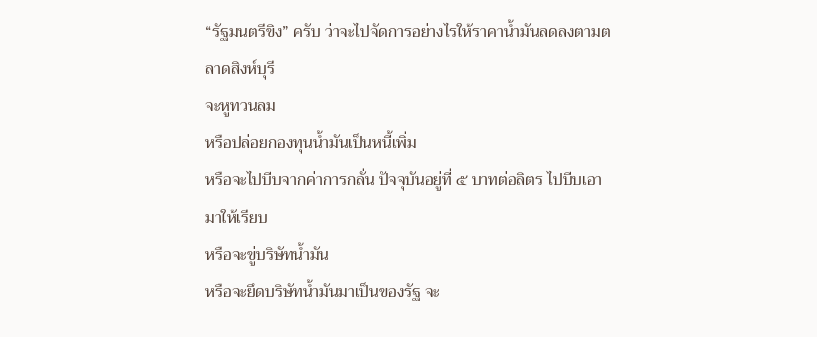“รัฐมนตรีขิง” ครับ ว่าจะไปจัดการอย่างไรให้ราคาน้ำมันลดลงตามตลาดสิงห์บุรี
จะหูทวนลม
หรือปล่อยกองทุนน้ำมันเป็นหนี้เพิ่ม
หรือจะไปบีบจากค่าการกลั่น ปัจจุบันอยู่ที่ ๕ บาทต่อลิตร ไปบีบเอามาให้เรียบ
หรือจะขู่บริษัทน้ำมัน
หรือจะยึดบริษัทน้ำมันมาเป็นของรัฐ จะ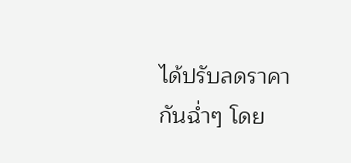ได้ปรับลดราคากันฉ่ำๆ โดย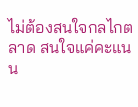ไม่ต้องสนใจกลไกตลาด สนใจแค่คะแนน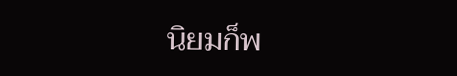นิยมก็พ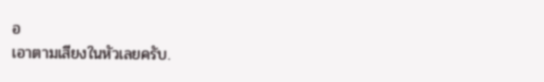อ
เอาตามเสียงในหัวเลยครับ.